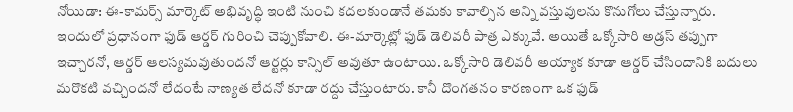నోయిడా: ఈ-కామర్స్ మార్కెట్ అభివృద్ధి ఇంటి నుంచి కదలకుండానే తమకు కావాల్సిన అన్ని వస్తువులను కొనుగోలు చేస్తున్నారు. ఇందులో ప్రధానంగా ఫుడ్ ఆర్డర్ గురించి చెప్పుకోవాలి. ఈ-మార్కెట్లో ఫుడ్ డెలివరీ పాత్ర ఎక్కువే. అయితే ఒక్కోసారి అడ్రస్ తప్పుగా ఇచ్చారనో, ఆర్డర్ ఆలస్యమవుతుందనో ఆర్టర్లు కాన్సిల్ అవుతూ ఉంటాయి. ఒక్కోసారి డెలివరీ అయ్యాక కూడా ఆర్డర్ చేసిందానికి బదులు మరొకటి వచ్చిందనో లేదంటే నాణ్యత లేదనో కూడా రద్దు చేస్తుంటారు. కానీ దొంగతనం కారణంగా ఒక ఫుడ్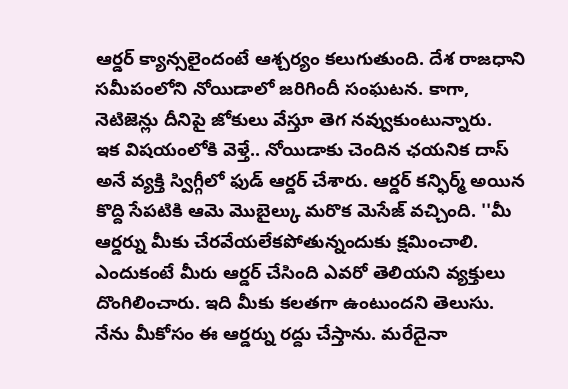ఆర్డర్ క్యాన్సలైందంటే ఆశ్చర్యం కలుగుతుంది. దేశ రాజధాని సమీపంలోని నోయిడాలో జరిగిందీ సంఘటన. కాగా, నెటిజెన్లు దీనిపై జోకులు వేస్తూ తెగ నవ్వుకుంటున్నారు.
ఇక విషయంలోకి వెళ్తే.. నోయిడాకు చెందిన ఛయనిక దాస్ అనే వ్యక్తి స్విగ్గీలో ఫుడ్ ఆర్డర్ చేశారు. ఆర్డర్ కన్ఫిర్మ్ అయిన కొద్ది సేపటికి ఆమె మొబైల్కు మరొక మెసేజ్ వచ్చింది. ''మీ ఆర్డర్ను మీకు చేరవేయలేకపోతున్నందుకు క్షమించాలి. ఎందుకంటే మీరు ఆర్డర్ చేసింది ఎవరో తెలియని వ్యక్తులు దొంగిలించారు. ఇది మీకు కలతగా ఉంటుందని తెలుసు. నేను మీకోసం ఈ ఆర్డర్ను రద్దు చేస్తాను. మరేదైనా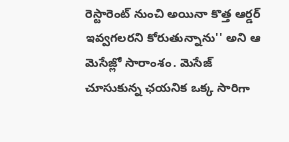రెస్టారెంట్ నుంచి అయినా కొత్త ఆర్డర్ ఇవ్వగలరని కోరుతున్నాను'' అని ఆ మెసేజ్లో సారాంశం. మెసేజ్ చూసుకున్న ఛయనిక ఒక్క సారిగా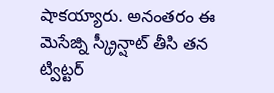షాకయ్యారు. అనంతరం ఈ మెసేజ్ని స్క్రీన్షాట్ తీసి తన ట్విట్టర్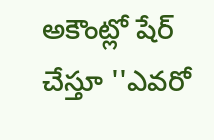అకౌంట్లో షేర్ చేస్తూ ''ఎవరో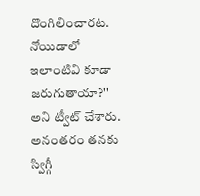దొంగిలించారట. నోయిడాలో ఇలాంటివి కూడా జరుగుతాయా?'' అని ట్వీట్ చేశారు. అనంతరం తనకు స్విగ్గీ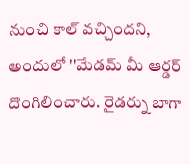నుంచి కాల్ వచ్చిందని, అందులో ''మేడమ్ మీ ఆర్డర్ దొంగిలించారు. రైడర్ను బాగా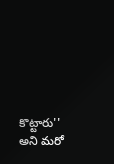కొట్టారు'' అని మరో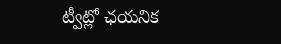ట్వీట్లో ఛయనిక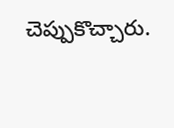చెప్పుకొచ్చారు.